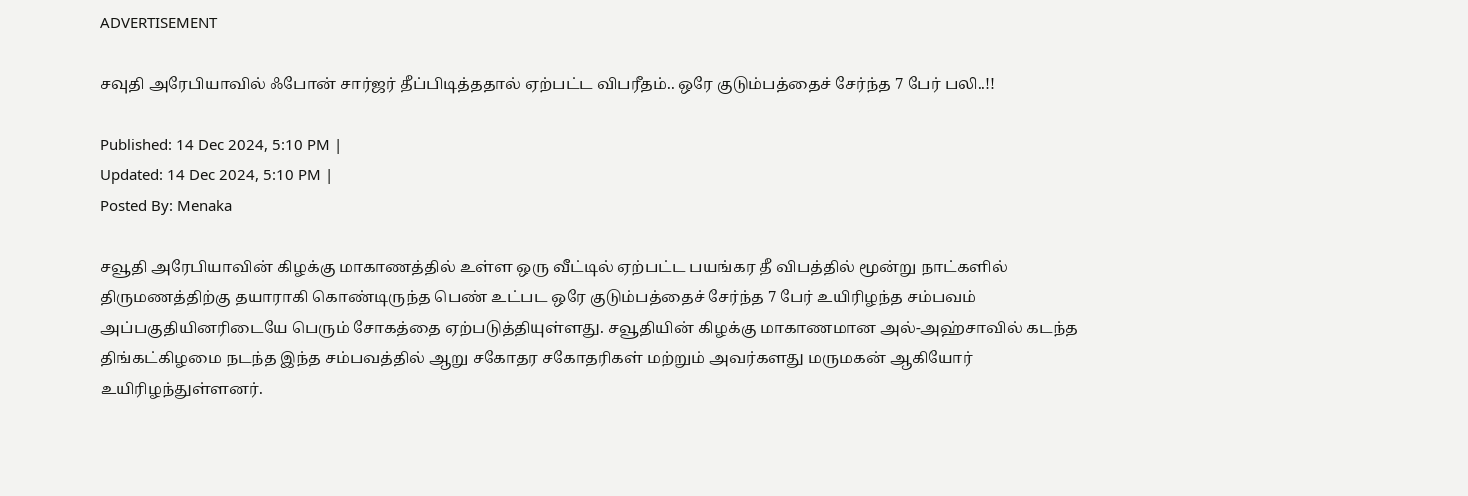ADVERTISEMENT

சவுதி அரேபியாவில் ஃபோன் சார்ஜர் தீப்பிடித்ததால் ஏற்பட்ட விபரீதம்.. ஒரே குடும்பத்தைச் சேர்ந்த 7 பேர் பலி..!!

Published: 14 Dec 2024, 5:10 PM |
Updated: 14 Dec 2024, 5:10 PM |
Posted By: Menaka

சவூதி அரேபியாவின் கிழக்கு மாகாணத்தில் உள்ள ஒரு வீட்டில் ஏற்பட்ட பயங்கர தீ விபத்தில் மூன்று நாட்களில் திருமணத்திற்கு தயாராகி கொண்டிருந்த பெண் உட்பட ஒரே குடும்பத்தைச் சேர்ந்த 7 பேர் உயிரிழந்த சம்பவம் அப்பகுதியினரிடையே பெரும் சோகத்தை ஏற்படுத்தியுள்ளது. சவூதியின் கிழக்கு மாகாணமான அல்-அஹ்சாவில் கடந்த திங்கட்கிழமை நடந்த இந்த சம்பவத்தில் ஆறு சகோதர சகோதரிகள் மற்றும் அவர்களது மருமகன் ஆகியோர் உயிரிழந்துள்ளனர்.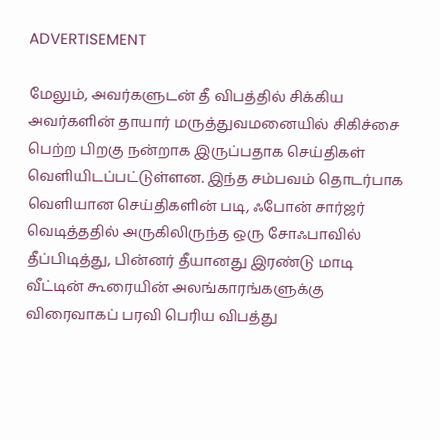ADVERTISEMENT

மேலும், அவர்களுடன் தீ விபத்தில் சிக்கிய அவர்களின் தாயார் மருத்துவமனையில் சிகிச்சை பெற்ற பிறகு நன்றாக இருப்பதாக செய்திகள் வெளியிடப்பட்டுள்ளன. இந்த சம்பவம் தொடர்பாக வெளியான செய்திகளின் படி, ஃபோன் சார்ஜர் வெடித்ததில் அருகிலிருந்த ஒரு சோஃபாவில் தீப்பிடித்து, பின்னர் தீயானது இரண்டு மாடி வீட்டின் கூரையின் அலங்காரங்களுக்கு விரைவாகப் பரவி பெரிய விபத்து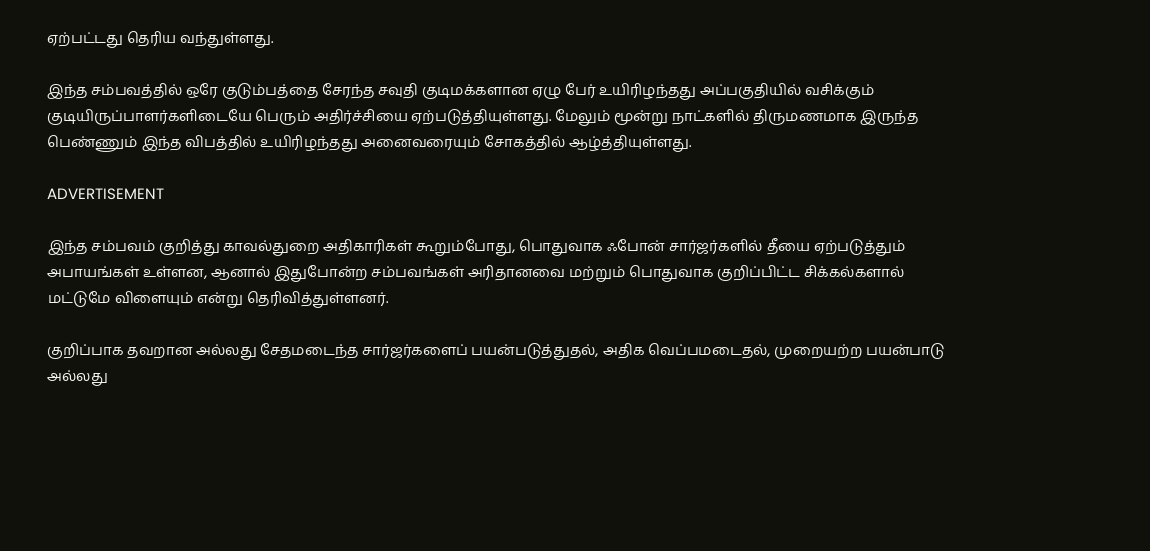ஏற்பட்டது தெரிய வந்துள்ளது.

இந்த சம்பவத்தில் ஒரே குடும்பத்தை சேரந்த சவுதி குடிமக்களான ஏழு பேர் உயிரிழந்தது அப்பகுதியில் வசிக்கும் குடியிருப்பாளர்களிடையே பெரும் அதிர்ச்சியை ஏற்படுத்தியுள்ளது. மேலும் மூன்று நாட்களில் திருமணமாக இருந்த பெண்ணும் இந்த விபத்தில் உயிரிழந்தது அனைவரையும் சோகத்தில் ஆழ்த்தியுள்ளது.

ADVERTISEMENT

இந்த சம்பவம் குறித்து காவல்துறை அதிகாரிகள் கூறும்போது, பொதுவாக ஃபோன் சார்ஜர்களில் தீயை ஏற்படுத்தும் அபாயங்கள் உள்ளன, ஆனால் இதுபோன்ற சம்பவங்கள் அரிதானவை மற்றும் பொதுவாக குறிப்பிட்ட சிக்கல்களால் மட்டுமே விளையும் என்று தெரிவித்துள்ளனர்.

குறிப்பாக தவறான அல்லது சேதமடைந்த சார்ஜர்களைப் பயன்படுத்துதல், அதிக வெப்பமடைதல், முறையற்ற பயன்பாடு அல்லது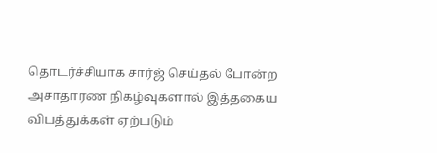தொடர்ச்சியாக சார்ஜ் செய்தல் போன்ற அசாதாரண நிகழ்வுகளால் இத்தகைய விபத்துக்கள் ஏற்படும்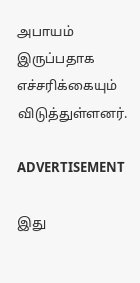அபாயம் இருப்பதாக எச்சரிக்கையும் விடுத்துள்ளனர்.

ADVERTISEMENT

இது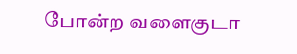போன்ற வளைகுடா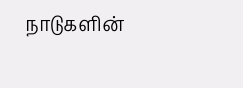நாடுகளின்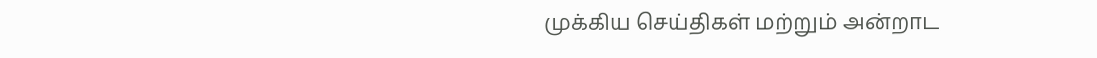முக்கிய செய்திகள் மற்றும் அன்றாட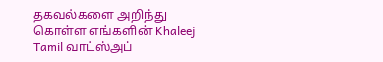தகவல்களை அறிந்து கொள்ள எங்களின் Khaleej Tamil வாட்ஸ்அப்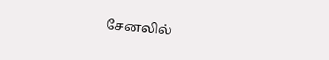சேனலில்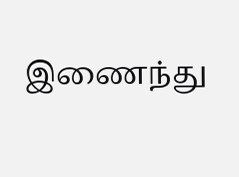இணைந்து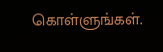கொள்ளுங்கள்.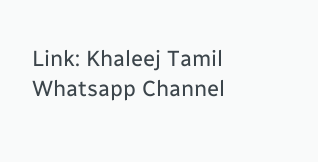Link: Khaleej Tamil Whatsapp Channel